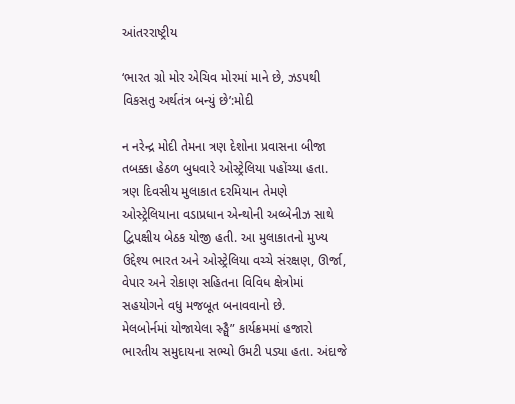આંતરરાષ્ટ્રીય

‘ભારત ગ્રો મોર એચિવ મોરમાં માને છે, ઝડપથી વિકસતુ અર્થતંત્ર બન્યું છે’:મોદી

ન નરેન્દ્ર મોદી તેમના ત્રણ દેશોના પ્રવાસના બીજા તબક્કા હેઠળ બુધવારે ઓસ્ટ્રેલિયા પહોંચ્યા હતા. ત્રણ દિવસીય મુલાકાત દરમિયાન તેમણે ઓસ્ટ્રેલિયાના વડાપ્રધાન એન્થોની અલ્બેનીઝ સાથે દ્વિપક્ષીય બેઠક યોજી હતી. આ મુલાકાતનો મુખ્ય ઉદ્દેશ્ય ભારત અને ઓસ્ટ્રેલિયા વચ્ચે સંરક્ષણ, ઊર્જા, વેપાર અને રોકાણ સહિતના વિવિધ ક્ષેત્રોમાં સહયોગને વધુ મજબૂત બનાવવાનો છે.
મેલબોર્નમાં યોજાયેલા સ્ર્ઙ્ઘૈ” કાર્યક્રમમાં હજારો ભારતીય સમુદાયના સભ્યો ઉમટી પડ્યા હતા. અંદાજે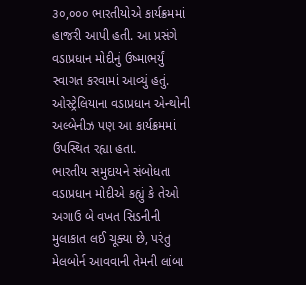૩૦,૦૦૦ ભારતીયોએ કાર્યક્રમમાં હાજરી આપી હતી. આ પ્રસંગે વડાપ્રધાન મોદીનું ઉષ્માભર્યું સ્વાગત કરવામાં આવ્યું હતું. ઓસ્ટ્રેલિયાના વડાપ્રધાન એન્થોની અલ્બેનીઝ પણ આ કાર્યક્રમમાં ઉપસ્થિત રહ્યા હતા.
ભારતીય સમુદાયને સંબોધતા વડાપ્રધાન મોદીએ કહ્યું કે તેઓ અગાઉ બે વખત સિડનીની મુલાકાત લઈ ચૂક્યા છે, પરંતુ મેલબોર્ન આવવાની તેમની લાંબા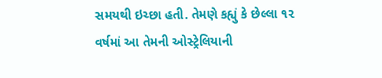સમયથી ઇચ્છા હતી. તેમણે કહ્યું કે છેલ્લા ૧૨ વર્ષમાં આ તેમની ઓસ્ટ્રેલિયાની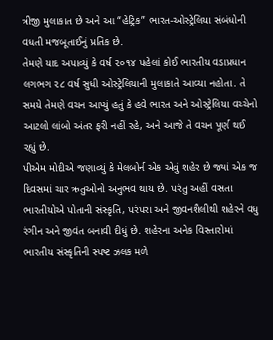ત્રીજી મુલાકાત છે અને આ “હેટ્રિક” ભારત-ઓસ્ટ્રેલિયા સંબંધોની વધતી મજબૂતાઈનું પ્રતિક છે.
તેમણે યાદ અપાવ્યું કે વર્ષ ૨૦૧૪ પહેલાં કોઈ ભારતીય વડાપ્રધાન લગભગ ૨૮ વર્ષ સુધી ઓસ્ટ્રેલિયાની મુલાકાતે આવ્યા નહોતા. તે સમયે તેમણે વચન આપ્યું હતું કે હવે ભારત અને ઓસ્ટ્રેલિયા વચ્ચેનો આટલો લાંબો અંતર ફરી નહીં રહે, અને આજે તે વચન પૂર્ણ થઈ રહ્યું છે.
પીએમ મોદીએ જણાવ્યું કે મેલબોર્ન એક એવું શહેર છે જ્યાં એક જ દિવસમાં ચાર ઋતુઓનો અનુભવ થાય છે. પરંતુ અહીં વસતા ભારતીયોએ પોતાની સંસ્કૃતિ, પરંપરા અને જીવનશૈલીથી શહેરને વધુ રંગીન અને જીવંત બનાવી દીધું છે. શહેરના અનેક વિસ્તારોમાં ભારતીય સંસ્કૃતિની સ્પષ્ટ ઝલક મળે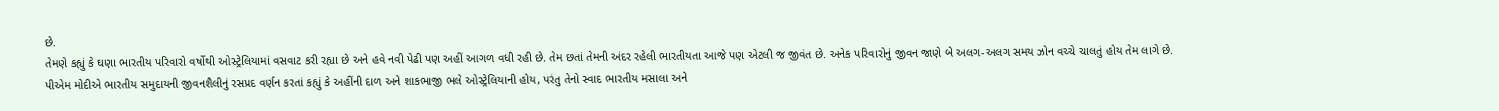છે.
તેમણે કહ્યું કે ઘણા ભારતીય પરિવારો વર્ષોથી ઓસ્ટ્રેલિયામાં વસવાટ કરી રહ્યા છે અને હવે નવી પેઢી પણ અહીં આગળ વધી રહી છે. તેમ છતાં તેમની અંદર રહેલી ભારતીયતા આજે પણ એટલી જ જીવંત છે. અનેક પરિવારોનું જીવન જાણે બે અલગ-અલગ સમય ઝોન વચ્ચે ચાલતું હોય તેમ લાગે છે.
પીએમ મોદીએ ભારતીય સમુદાયની જીવનશૈલીનું રસપ્રદ વર્ણન કરતાં કહ્યું કે અહીંની દાળ અને શાકભાજી ભલે ઓસ્ટ્રેલિયાની હોય, પરંતુ તેનો સ્વાદ ભારતીય મસાલા અને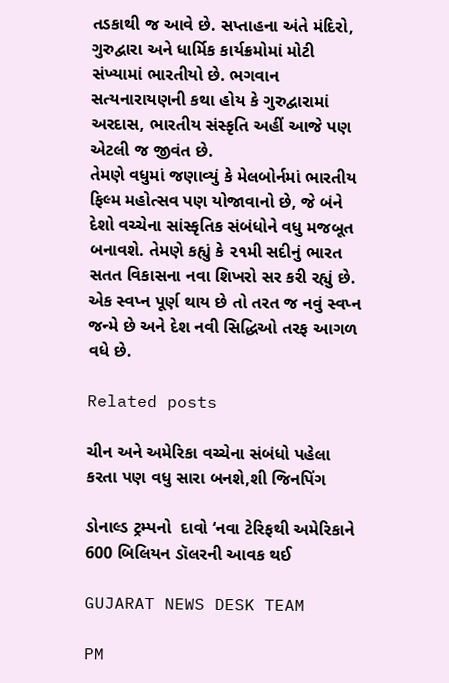તડકાથી જ આવે છે. સપ્તાહના અંતે મંદિરો, ગુરુદ્વારા અને ધાર્મિક કાર્યક્રમોમાં મોટી સંખ્યામાં ભારતીયો છે. ભગવાન સત્યનારાયણની કથા હોય કે ગુરુદ્વારામાં અરદાસ, ભારતીય સંસ્કૃતિ અહીં આજે પણ એટલી જ જીવંત છે.
તેમણે વધુમાં જણાવ્યું કે મેલબોર્નમાં ભારતીય ફિલ્મ મહોત્સવ પણ યોજાવાનો છે, જે બંને દેશો વચ્ચેના સાંસ્કૃતિક સંબંધોને વધુ મજબૂત બનાવશે. તેમણે કહ્યું કે ૨૧મી સદીનું ભારત સતત વિકાસના નવા શિખરો સર કરી રહ્યું છે. એક સ્વપ્ન પૂર્ણ થાય છે તો તરત જ નવું સ્વપ્ન જન્મે છે અને દેશ નવી સિદ્ધિઓ તરફ આગળ વધે છે.

Related posts

ચીન અને અમેરિકા વચ્ચેના સંબંધો પહેલા કરતા પણ વધુ સારા બનશે,શી જિનપિંગ

ડોનાલ્ડ ટ્રમ્પનો  દાવો ‘નવા ટેરિફથી અમેરિકાને 600 બિલિયન ડૉલરની આવક થઈ

GUJARAT NEWS DESK TEAM

PM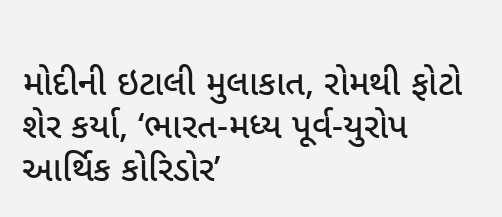મોદીની ઇટાલી મુલાકાત, રોમથી ફોટો શેર કર્યા, ‘ભારત-મધ્ય પૂર્વ-યુરોપ આર્થિક કોરિડોર’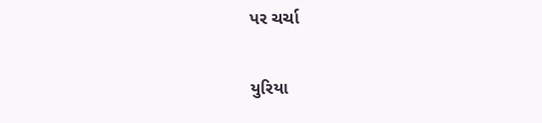પર ચર્ચા

યુરિયા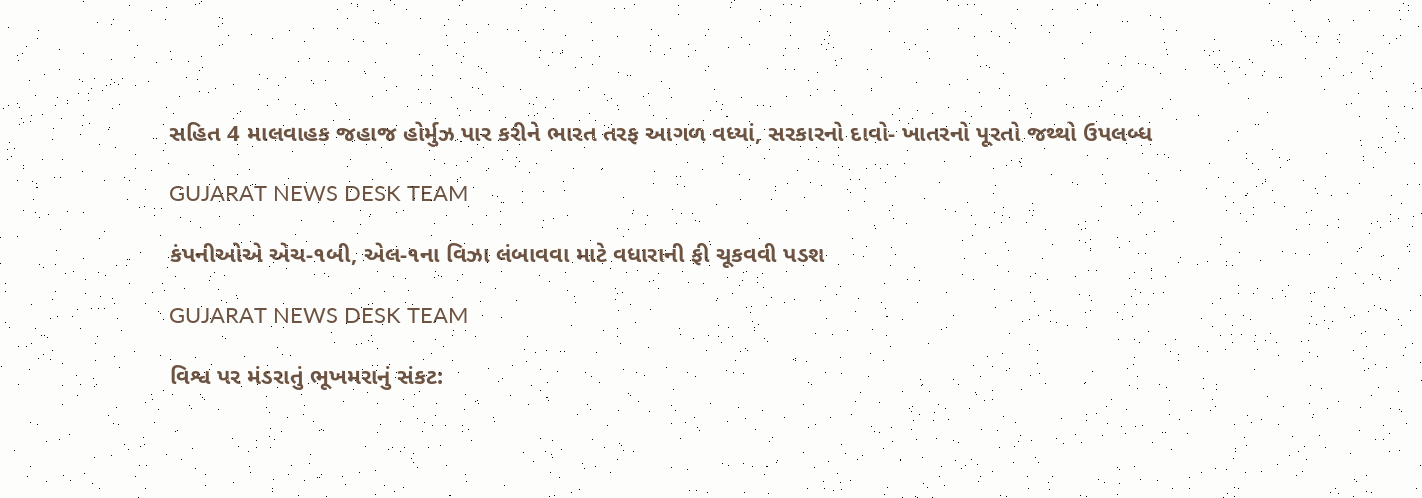સહિત 4 માલવાહક જહાજ હોર્મુઝ પાર કરીને ભારત તરફ આગળ વધ્યાં, સરકારનો દાવો- ખાતરનો પૂરતો જથ્થો ઉપલબ્ધ

GUJARAT NEWS DESK TEAM

કંપનીઓએ એચ-૧બી, એલ-૧ના વિઝા લંબાવવા માટે વધારાની ફી ચૂકવવી પડશ

GUJARAT NEWS DESK TEAM

વિશ્વ પર મંડરાતું ભૂખમરાનું સંકટ: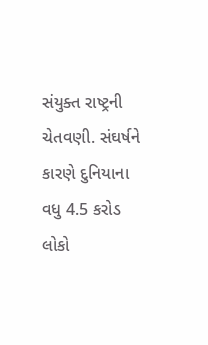સંયુક્ત રાષ્ટ્રની ચેતવણી. સંઘર્ષને કારણે દુનિયાના વધુ 4.5 કરોડ લોકો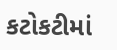કટોકટીમાં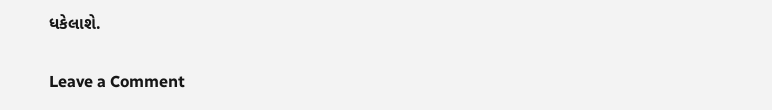ધકેલાશે.

Leave a Comment